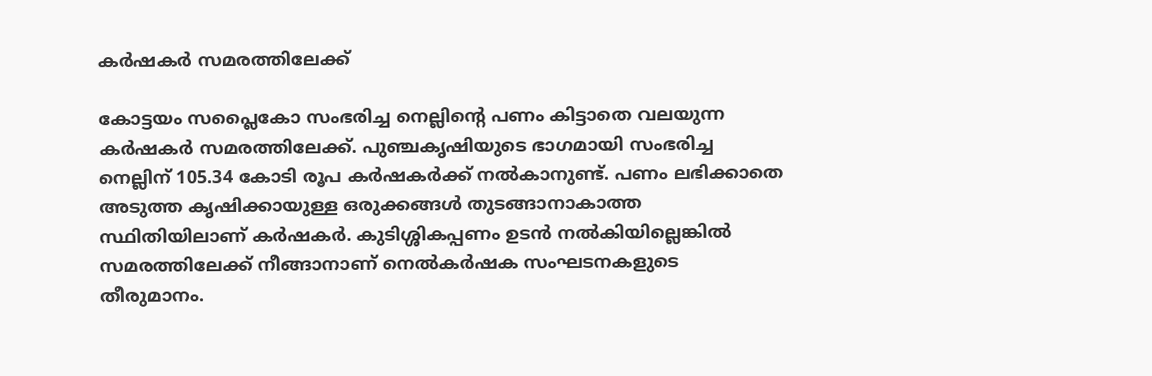കർഷകർ സമരത്തിലേക്ക്

കോട്ടയം സപ്ലൈകോ സംഭരിച്ച നെല്ലിന്റെ പണം കിട്ടാതെ വലയുന്ന കർഷകർ സമരത്തിലേക്ക്. പുഞ്ചകൃഷിയുടെ ഭാഗമായി സംഭരിച്ച നെല്ലിന് 105.34 കോടി രൂപ കർഷകർക്ക് നൽകാനുണ്ട്. പണം ലഭിക്കാതെ അടുത്ത കൃഷിക്കായുള്ള ഒരുക്കങ്ങൾ തുടങ്ങാനാകാത്ത സ്ഥിതിയിലാണ് കർഷകർ. കുടിശ്ശികപ്പണം ഉടൻ നൽകിയില്ലെങ്കിൽ സമരത്തിലേക്ക് നീങ്ങാനാണ് നെൽകർഷക സംഘടനകളുടെ തീരുമാനം.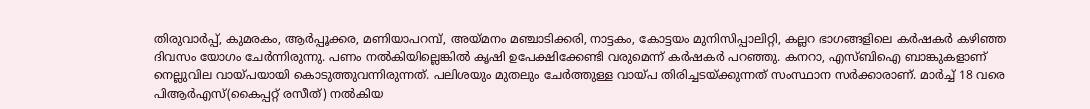തിരുവാർപ്പ്, കുമരകം, ആർപ്പൂക്കര, മണിയാപറമ്പ്, അയ്മനം മഞ്ചാടിക്കരി, നാട്ടകം, കോട്ടയം മുനിസിപ്പാലിറ്റി, കല്ലറ ഭാഗങ്ങളിലെ കർഷകർ കഴിഞ്ഞ ദിവസം യോഗം ചേർന്നിരുന്നു. പണം നൽകിയില്ലെങ്കിൽ കൃഷി ഉപേക്ഷിക്കേണ്ടി വരുമെന്ന് കർഷകർ പറഞ്ഞു. കനറാ, എസ്ബിഐ ബാങ്കുകളാണ് നെല്ലുവില വായ്പയായി കൊടുത്തുവന്നിരുന്നത്. പലിശയും മുതലും ചേർത്തുള്ള വായ്പ തിരിച്ചടയ്ക്കുന്നത് സംസ്ഥാന സർക്കാരാണ്. മാർച്ച് 18 വരെ പിആർഎസ്(കൈപ്പറ്റ് രസീത്) നൽകിയ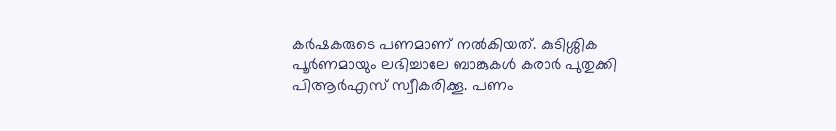കർഷകരുടെ പണമാണ് നൽകിയത്. കുടിശ്ശിക പൂർണമായും ലഭിച്ചാലേ ബാങ്കുകൾ കരാർ പുതുക്കി പിആർഎസ് സ്വീകരിക്കൂ. പണം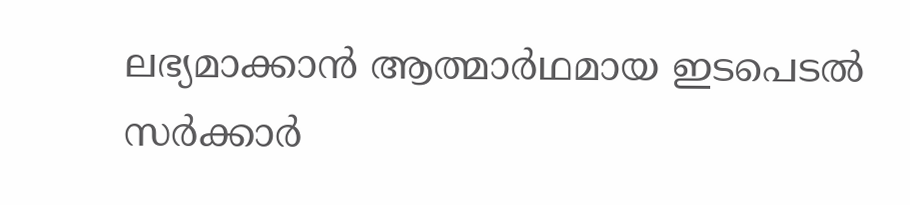ലഭ്യമാക്കാൻ ആത്മാർഥമായ ഇടപെടൽ സർക്കാർ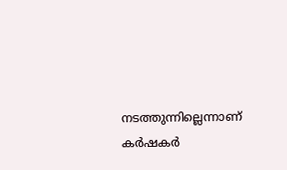നടത്തുന്നില്ലെന്നാണ് കർഷകർ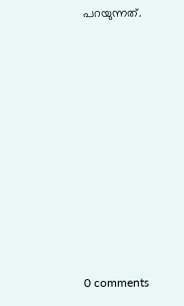പറയുന്നത്.










0 comments